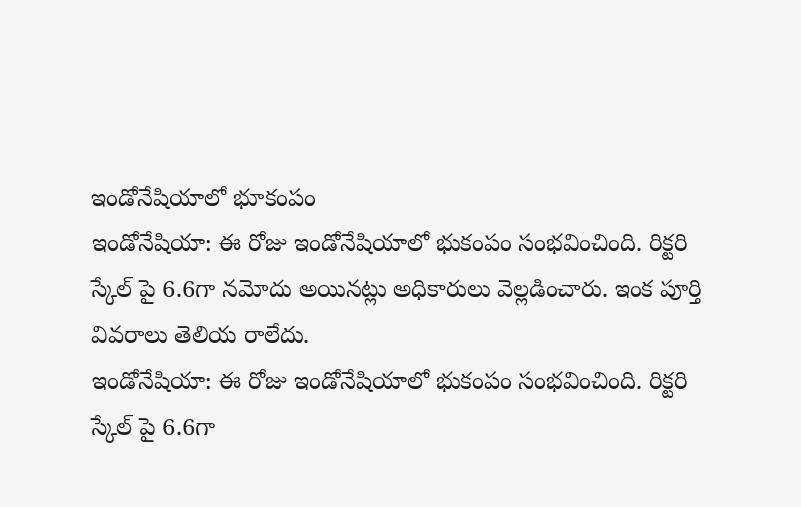ఇండోనేషియాలో భూకంపం
ఇండోనేషియా: ఈ రోజు ఇండోనేషియాలో భుకంపం సంభవించింది. రిక్టరి స్కేల్ పై 6.6గా నమోదు అయినట్లు అధికారులు వెల్లడించారు. ఇంక పూర్తి వివరాలు తెలియ రాలేదు.
ఇండోనేషియా: ఈ రోజు ఇండోనేషియాలో భుకంపం సంభవించింది. రిక్టరి స్కేల్ పై 6.6గా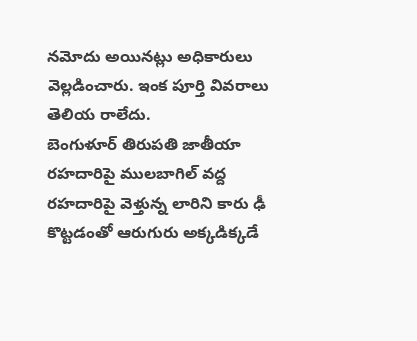నమోదు అయినట్లు అధికారులు వెల్లడించారు. ఇంక పూర్తి వివరాలు తెలియ రాలేదు.
బెంగుళూర్ తిరుపతి జాతీయా రహదారిపై ములబాగిల్ వద్ద రహదారిపై వెళ్తున్న లారిని కారు ఢీ కొట్టడంతో ఆరుగురు అక్కడిక్కడే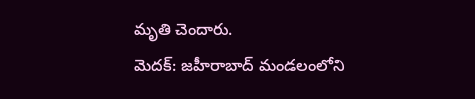మృతి చెందారు.
మెదక్: జహీరాబాద్ మండలంలోని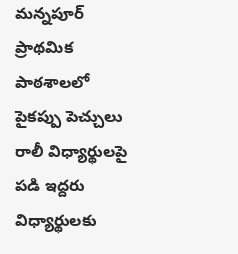మన్నపూర్ ప్రాథమిక పాఠశాలలో పైకప్పు పెచ్చులు రాలీ విధ్యార్థులపై పడి ఇద్దరు విధ్యార్థులకు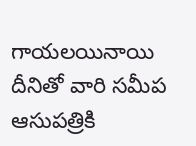గాయలయినాయి దీనితో వారి సమీప ఆసుపత్రికి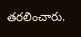తరలించారు.